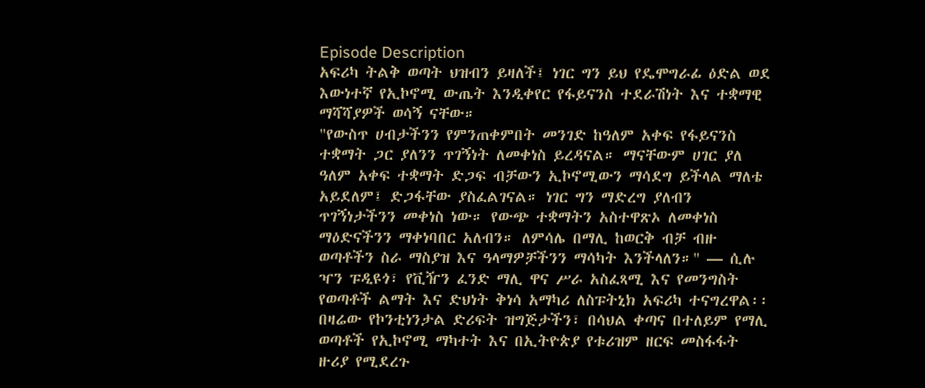Episode Description
አፍሪካ ትልቅ ወጣት ህዝብን ይዛለች፤ ነገር ግን ይህ የዴሞግራፊ ዕድል ወደ እውነተኛ የኢኮኖሚ ውጤት እንዲቀየር የፋይናንስ ተደራሽነት እና ተቋማዊ ማሻሻያዎች ወሳኝ ናቸው።
"የውስጥ ሀብታችንን የምንጠቀምበት መንገድ ከዓለም አቀፍ የፋይናንስ ተቋማት ጋር ያለንን ጥገኝነት ለመቀነስ ይረዳናል። ማናቸውም ሀገር ያለ ዓለም አቀፍ ተቋማት ድጋፍ ብቻውን ኢኮኖሚውን ማሳደግ ይችላል ማለቴ አይደለም፤ ድጋፋቸው ያስፈልገናል። ነገር ግን ማድረግ ያለብን ጥገኝነታችንን መቀነስ ነው። የውጭ ተቋማትን አስተዋጽኦ ለመቀነስ ማዕድናችንን ማቀነባበር አለብን። ለምሳሌ በማሊ ከወርቅ ብቻ ብዙ ወጣቶችን ስራ ማስያዝ እና ዓላማዎቻችንን ማሳካት እንችላለን።" — ሲሉ ዣን ፑዲዩጎ፣ የቪዥን ፈንድ ማሊ ዋና ሥራ አስፈጻሚ እና የመንግስት የወጣቶች ልማት እና ድህነት ቅነሳ አማካሪ ለስፑትኒክ አፍሪካ ተናግረዋል፡፡
በዛሬው የኮንቲነንታል ድሪፍት ዝግጅታችን፣ በሳህል ቀጣና በተለይም የማሊ ወጣቶች የኢኮኖሚ ማካተት እና በኢትዮጵያ የቱሪዝም ዘርፍ መስፋፋት ዙሪያ የሚደረጉ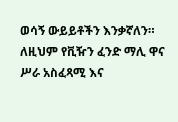ወሳኝ ውይይቶችን እንቃኛለን። ለዚህም የቪዥን ፈንድ ማሊ ዋና ሥራ አስፈጻሚ እና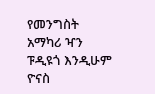የመንግስት አማካሪ ዣን ፑዲዩጎ እንዲሁም ዮናስ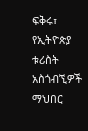ፍቅሩ፣ የኢትዮጵያ ቱሪስት አስጎብኚዎች ማህበር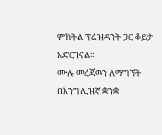ምክትል ፕሬዝዳንት ጋር ቆይታ አድርገናል።
ሙሉ መረጃዉን ለማግኘት በእንግሊዝኛ ቋንቋ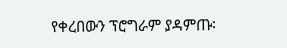የቀረበውን ፕሮግራም ያዳምጡ፡